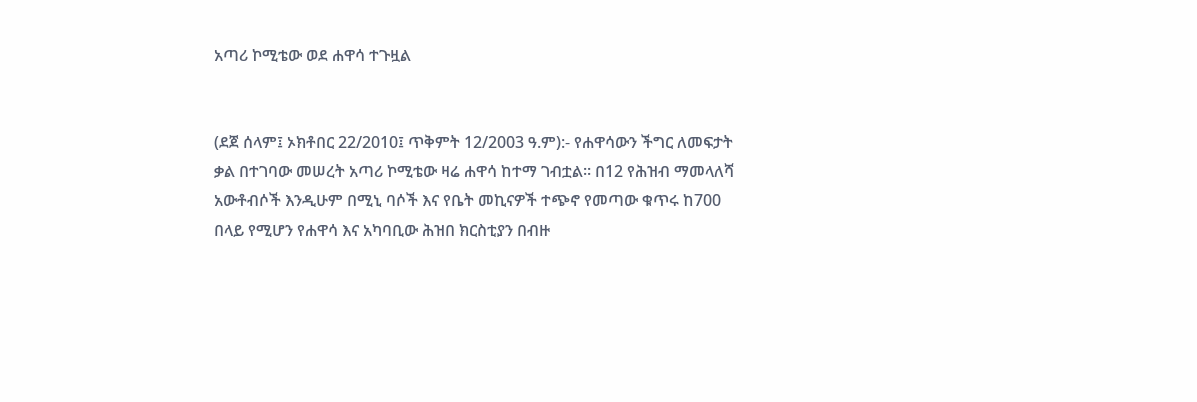አጣሪ ኮሚቴው ወደ ሐዋሳ ተጉዟል


(ደጀ ሰላም፤ ኦክቶበር 22/2010፤ ጥቅምት 12/2003 ዓ.ም):- የሐዋሳውን ችግር ለመፍታት ቃል በተገባው መሠረት አጣሪ ኮሚቴው ዛሬ ሐዋሳ ከተማ ገብቷል። በ12 የሕዝብ ማመላለሻ አውቶብሶች እንዲሁም በሚኒ ባሶች እና የቤት መኪናዎች ተጭኖ የመጣው ቁጥሩ ከ700 በላይ የሚሆን የሐዋሳ እና አካባቢው ሕዝበ ክርስቲያን በብዙ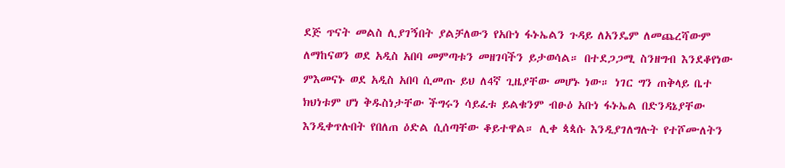ደጅ ጥናት መልስ ሊያገኝበት ያልቻለውን የአቡነ ፋኑኤልን ጉዳይ ለአንዴም ለመጨረሻውም ለማከናወን ወደ አዲስ አበባ መምጣቱን መዘገባችን ይታወሳል። በተደጋጋሚ ስንዘግብ እንደቆየነው ምእመናኑ ወደ አዲስ አበባ ሲመጡ ይህ ለ4ኛ ጊዜያቸው መሆኑ ነው። ነገር ግን ጠቅላይ ቤተ ክህነቱም ሆነ ቅዱስነታቸው ችግሩን ሳይፈቱ ይልቁንም ብፁዕ አቡነ ፋኑኤል በድንዳኔያቸው እንዲቀጥሉበት የበለጠ ዕድል ሲሰጣቸው ቆይተዋል። ሊቀ ጳጳሱ እንዲያገለግሉት የተሾሙለትን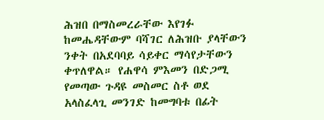ሕዝበ በማስመረራቸው እየገፉ ከመሔዳቸውም ባሻገር ለሕዝቡ ያላቸውን ንቀት በአደባባይ ሳይቀር ማሳየታቸውን ቀጥለዋል። የሐዋሳ ምእመን በድጋሚ የመጣው ጉዳዩ መስመር ስቶ ወደ አላስፈላጊ መንገድ ከመግባቱ በፊት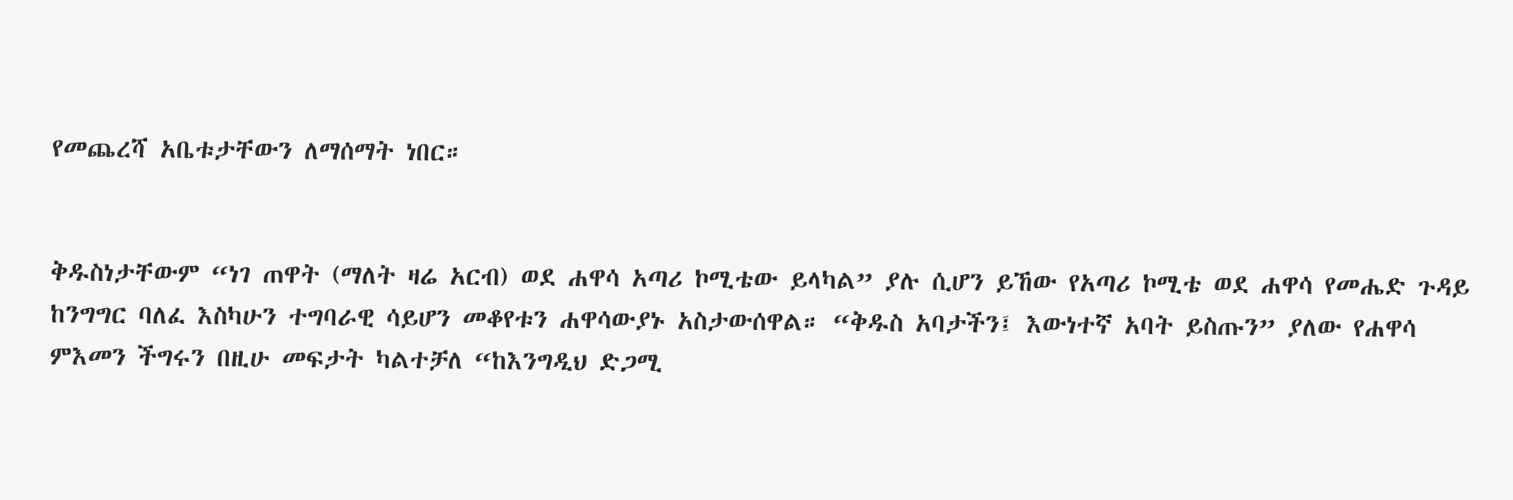የመጨረሻ አቤቱታቸውን ለማሰማት ነበር።


ቅዱስነታቸውም “ነገ ጠዋት (ማለት ዛሬ አርብ) ወደ ሐዋሳ አጣሪ ኮሚቴው ይላካል” ያሉ ሲሆን ይኸው የአጣሪ ኮሚቴ ወደ ሐዋሳ የመሔድ ጉዳይ ከንግግር ባለፈ እስካሁን ተግባራዊ ሳይሆን መቆየቱን ሐዋሳውያኑ አስታውሰዋል። “ቅዱስ አባታችን፤ እውነተኛ አባት ይስጡን” ያለው የሐዋሳ ምእመን ችግሩን በዚሁ መፍታት ካልተቻለ “ከእንግዲህ ድጋሚ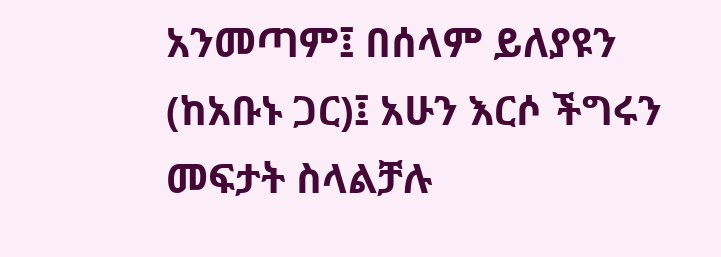አንመጣም፤ በሰላም ይለያዩን (ከአቡኑ ጋር)፤ አሁን እርሶ ችግሩን መፍታት ስላልቻሉ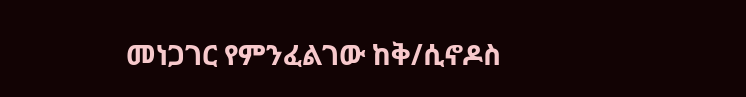መነጋገር የምንፈልገው ከቅ/ሲኖዶስ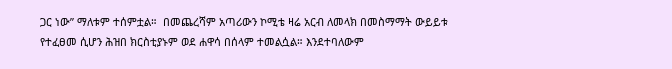ጋር ነው” ማለቱም ተሰምቷል።  በመጨረሻም አጣሪውን ኮሚቴ ዛሬ አርብ ለመላክ በመስማማት ውይይቱ የተፈፀመ ሲሆን ሕዝበ ክርስቲያኑም ወደ ሐዋሳ በሰላም ተመልሷል። እንደተባለውም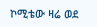ኮሚቴው ዛሬ ወደ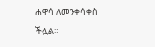ሐዋሳ ለመንቀሳቀስ ችሏል።